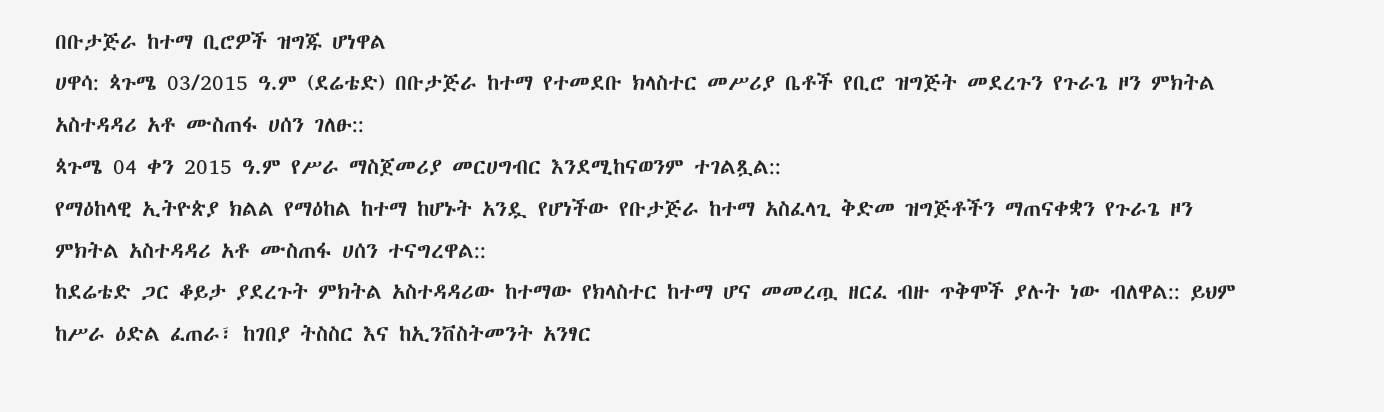በቡታጅራ ከተማ ቢሮዎች ዝግጁ ሆነዋል
ሀዋሳ: ጳጉሜ 03/2015 ዓ.ም (ደሬቴድ) በቡታጅራ ከተማ የተመደቡ ክላስተር መሥሪያ ቤቶች የቢሮ ዝግጅት መደረጉን የጉራጌ ዞን ምክትል አስተዳዳሪ አቶ ሙስጠፋ ሀሰን ገለፁ::
ጳጉሜ 04 ቀን 2015 ዓ.ም የሥራ ማስጀመሪያ መርሀግብር እንደሚከናወንም ተገልጿል::
የማዕከላዊ ኢትዮጵያ ክልል የማዕከል ከተማ ከሆኑት አንዷ የሆነችው የቡታጅራ ከተማ አስፈላጊ ቅድመ ዝግጅቶችን ማጠናቀቋን የጉራጌ ዞን ምክትል አስተዳዳሪ አቶ ሙስጠፋ ሀሰን ተናግረዋል::
ከደሬቴድ ጋር ቆይታ ያደረጉት ምክትል አስተዳዳሪው ከተማው የክላስተር ከተማ ሆና መመረጧ ዘርፈ ብዙ ጥቅሞች ያሉት ነው ብለዋል:: ይህም ከሥራ ዕድል ፈጠራ፣ ከገበያ ትስስር እና ከኢንቨስትመንት አንፃር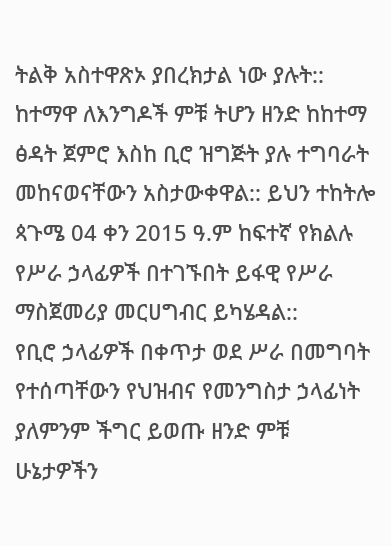ትልቅ አስተዋጽኦ ያበረክታል ነው ያሉት::
ከተማዋ ለእንግዶች ምቹ ትሆን ዘንድ ከከተማ ፅዳት ጀምሮ እስከ ቢሮ ዝግጅት ያሉ ተግባራት መከናወናቸውን አስታውቀዋል:: ይህን ተከትሎ ጳጉሜ 04 ቀን 2015 ዓ.ም ከፍተኛ የክልሉ የሥራ ኃላፊዎች በተገኙበት ይፋዊ የሥራ ማስጀመሪያ መርሀግብር ይካሄዳል::
የቢሮ ኃላፊዎች በቀጥታ ወደ ሥራ በመግባት የተሰጣቸውን የህዝብና የመንግስታ ኃላፊነት ያለምንም ችግር ይወጡ ዘንድ ምቹ ሁኔታዎችን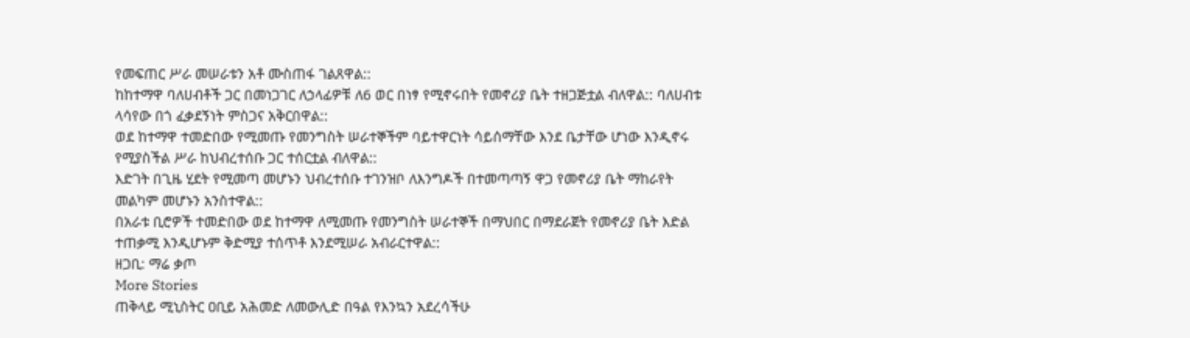የመፍጠር ሥራ መሠራቱን አቶ ሙስጠፋ ገልጸዋል::
ከከተማዋ ባለሀብቶች ጋር በመነጋገር ለኃላፊዎቹ ለ6 ወር በነፃ የሚኖሩበት የመኖሪያ ቤት ተዘጋጅቷል ብለዋል:: ባለሀብቱ ላሳየው በጎ ፈቃደኝነት ምስጋና አቅርበዋል::
ወደ ከተማዋ ተመድበው የሚመጡ የመንግስት ሠራተኞችም ባይተዋርነት ሳይሰማቸው እንደ ቤታቸው ሆነው እንዲኖሩ የሚያስችል ሥራ ከህብረተሰቡ ጋር ተሰርቷል ብለዋል::
እድገት በጊዜ ሂደት የሚመጣ መሆኑን ህብረተሰቡ ተገንዝቦ ለእንግዶች በተመጣጣኝ ዋጋ የመኖሪያ ቤት ማከራየት መልካም መሆኑን አንስተዋል::
በአራቱ ቢሮዎች ተመድበው ወደ ከተማዋ ለሚመጡ የመንግስት ሠራተኞች በማህበር በማደራጀት የመኖሪያ ቤት እድል ተጠቃሚ እንዲሆኑም ቅድሚያ ተሰጥቶ እንደሚሠራ አብራርተዋል::
ዘጋቢ: ማሬ ቃጦ
More Stories
ጠቅላይ ሚኒስትር ዐቢይ አሕመድ ለመውሊድ በዓል የእንኳን አደረሳችሁ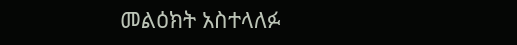መልዕክት አስተላለፉ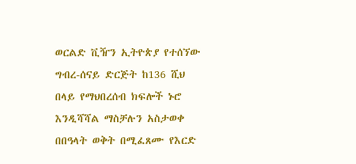ወርልድ ቪዥን ኢትዮጵያ የተሰኘው ግብረ-ሰናይ ድርጅት ከ136 ሺህ በላይ የማህበረሰብ ክፍሎች ኑሮ እንዲሻሻል ማስቻሉን አስታወቀ
በበዓላት ወቅት በሚፈጸሙ የእርድ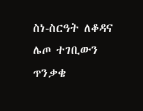ስነ-ስርዓት ለቆዳና ሌጦ ተገቢውን ጥንቃቄ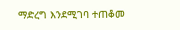ማድረግ እንደሚገባ ተጠቆመ